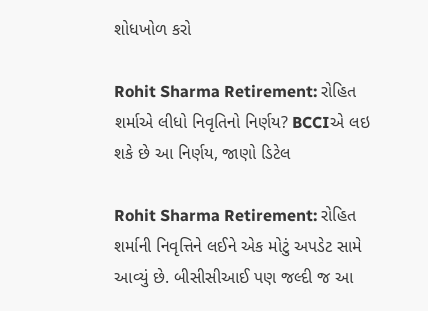શોધખોળ કરો

Rohit Sharma Retirement: રોહિત શર્માએ લીધો નિવૃતિનો નિર્ણય? BCCIએ લઇ શકે છે આ નિર્ણય, જાણો ડિટેલ

Rohit Sharma Retirement: રોહિત શર્માની નિવૃત્તિને લઈને એક મોટું અપડેટ સામે આવ્યું છે. બીસીસીઆઈ પણ જલ્દી જ આ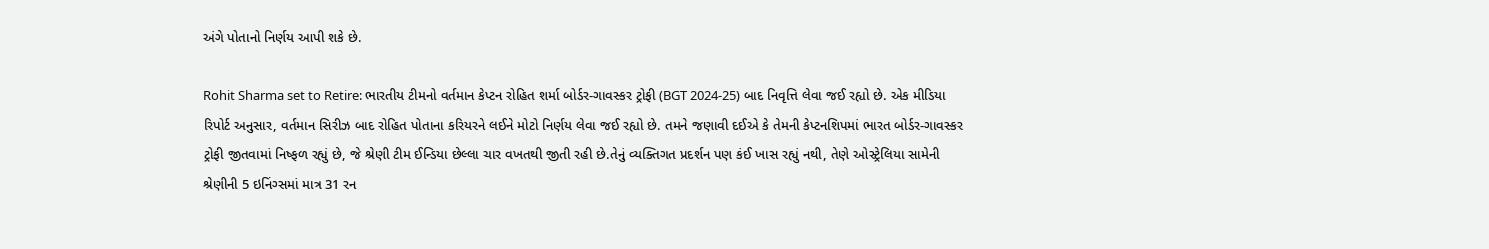અંગે પોતાનો નિર્ણય આપી શકે છે.

Rohit Sharma set to Retire: ભારતીય ટીમનો વર્તમાન કેપ્ટન રોહિત શર્મા બોર્ડર-ગાવસ્કર ટ્રોફી (BGT 2024-25) બાદ નિવૃત્તિ લેવા જઈ રહ્યો છે. એક મીડિયા રિપોર્ટ અનુસાર, વર્તમાન સિરીઝ બાદ રોહિત પોતાના કરિયરને લઈને મોટો નિર્ણય લેવા જઈ રહ્યો છે. તમને જણાવી દઈએ કે તેમની કેપ્ટનશિપમાં ભારત બોર્ડર-ગાવસ્કર ટ્રોફી જીતવામાં નિષ્ફળ રહ્યું છે, જે શ્રેણી ટીમ ઈન્ડિયા છેલ્લા ચાર વખતથી જીતી રહી છે.તેનું વ્યક્તિગત પ્રદર્શન પણ કંઈ ખાસ રહ્યું નથી, તેણે ઓસ્ટ્રેલિયા સામેની શ્રેણીની 5 ઇનિંગ્સમાં માત્ર 31 રન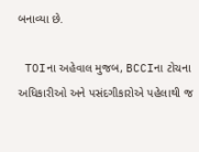બનાવ્યા છે.

 TOIના અહેવાલ મુજબ, BCCIના ટોચના અધિકારીઓ અને પસંદગીકારોએ પહેલાથી જ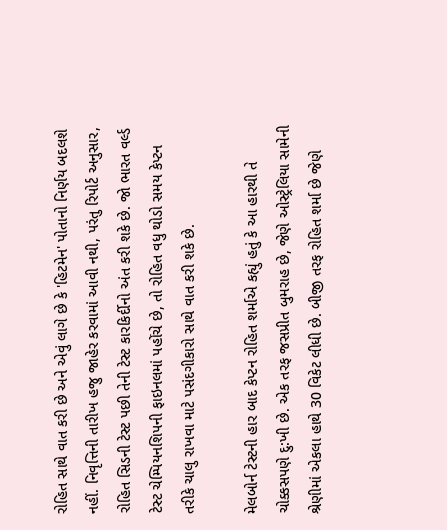રોહિત સાથે વાત કરી છે અને એવું લાગે છે કે 'હિટમેન' પોતાનો નિર્ણય બદલશે નહીં. નિવૃત્તિની તારીખ હજુ જાહેર કરવામાં આવી નથી, પરંતુ રિપોર્ટ અનુસાર, રોહિત સિડની ટેસ્ટ પછી તેની ટેસ્ટ કારકિર્દીનો અંત કરી શકે છે. જો ભારત વર્લ્ડ ટેસ્ટ ચેમ્પિયનશિપની ફાઇનલમાં પહોંચે છે, તો રોહિત વધુ થોડો સમય કેપ્ટન તરીકે ચાલુ રાખવા માટે પસંદગીકારો સાથે વાત કરી શકે છે.

મેલબોર્ન ટેસ્ટની હાર બાદ કેપ્ટન રોહિત શર્માએ કહ્યું હતું કે આ હારથી તે ચોક્કસપણે દુ:ખી છે. એક તરફ જસપ્રીત બુમરાહ છે, જેણે ઓસ્ટ્રેલિયા સામેની શ્રેણીમાં એકલા હાથે 30 વિકેટ લીધી છે. બીજી તરફ રોહિત શર્મા છે જેણે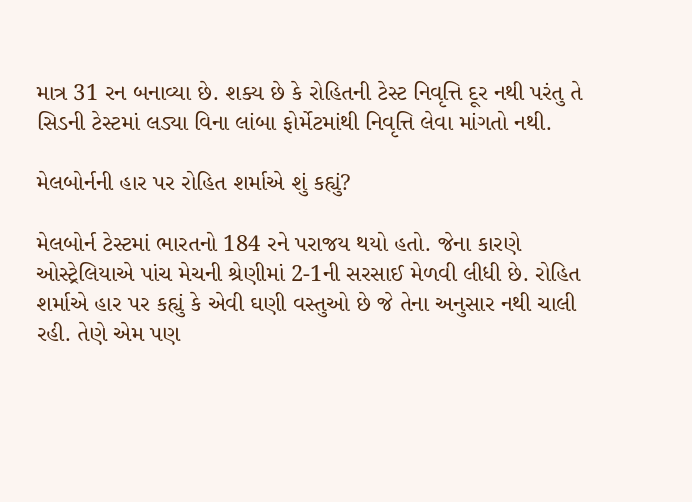માત્ર 31 રન બનાવ્યા છે. શક્ય છે કે રોહિતની ટેસ્ટ નિવૃત્તિ દૂર નથી પરંતુ તે સિડની ટેસ્ટમાં લડ્યા વિના લાંબા ફોર્મેટમાંથી નિવૃત્તિ લેવા માંગતો નથી.

મેલબોર્નની હાર પર રોહિત શર્માએ શું કહ્યું?

મેલબોર્ન ટેસ્ટમાં ભારતનો 184 રને પરાજય થયો હતો. જેના કારણે ઓસ્ટ્રેલિયાએ પાંચ મેચની શ્રેણીમાં 2-1ની સરસાઈ મેળવી લીધી છે. રોહિત શર્માએ હાર પર કહ્યું કે એવી ઘણી વસ્તુઓ છે જે તેના અનુસાર નથી ચાલી રહી. તેણે એમ પણ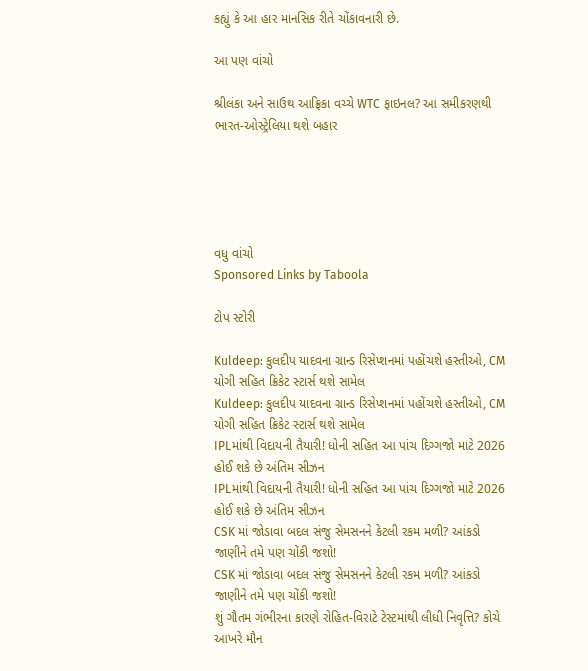કહ્યું કે આ હાર માનસિક રીતે ચોંકાવનારી છે.

આ પણ વાંચો

શ્રીલંકા અને સાઉથ આફ્રિકા વચ્ચે WTC ફાઇનલ? આ સમીકરણથી ભારત-ઓસ્ટ્રેલિયા થશે બહાર





વધુ વાંચો
Sponsored Links by Taboola

ટોપ સ્ટોરી

Kuldeep: કુલદીપ યાદવના ગ્રાન્ડ રિસેપ્શનમાં પહોંચશે હસ્તીઓ, CM યોગી સહિત ક્રિકેટ સ્ટાર્સ થશે સામેલ
Kuldeep: કુલદીપ યાદવના ગ્રાન્ડ રિસેપ્શનમાં પહોંચશે હસ્તીઓ, CM યોગી સહિત ક્રિકેટ સ્ટાર્સ થશે સામેલ
IPLમાંથી વિદાયની તૈયારી! ધોની સહિત આ પાંચ દિગ્ગજો માટે 2026 હોઈ શકે છે અંતિમ સીઝન
IPLમાંથી વિદાયની તૈયારી! ધોની સહિત આ પાંચ દિગ્ગજો માટે 2026 હોઈ શકે છે અંતિમ સીઝન
CSK માં જોડાવા બદલ સંજુ સેમસનને કેટલી રકમ મળી? આંકડો જાણીને તમે પણ ચોંકી જશો!
CSK માં જોડાવા બદલ સંજુ સેમસનને કેટલી રકમ મળી? આંકડો જાણીને તમે પણ ચોંકી જશો!
શું ગૌતમ ગંભીરના કારણે રોહિત-વિરાટે ટેસ્ટમાંથી લીધી નિવૃત્તિ? કોચે આખરે મૌન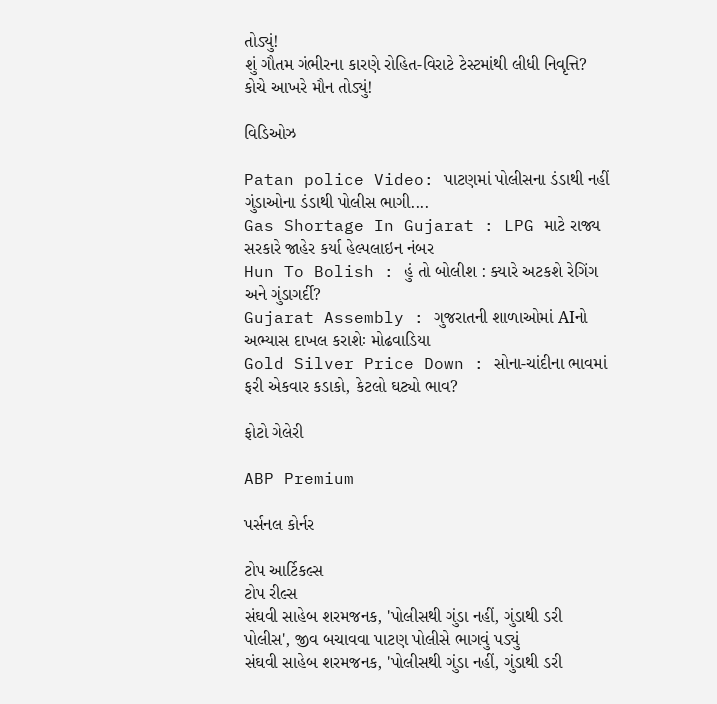તોડ્યું!
શું ગૌતમ ગંભીરના કારણે રોહિત-વિરાટે ટેસ્ટમાંથી લીધી નિવૃત્તિ? કોચે આખરે મૌન તોડ્યું!

વિડિઓઝ

Patan police Video: પાટણમાં પોલીસના ડંડાથી નહીં ગુંડાઓના ડંડાથી પોલીસ ભાગી....
Gas Shortage In Gujarat : LPG માટે રાજ્ય સરકારે જાહેર કર્યા હેલ્પલાઇન નંબર
Hun To Bolish : હું તો બોલીશ : ક્યારે અટકશે રેગિંગ અને ગુંડાગર્દી?
Gujarat Assembly : ગુજરાતની શાળાઓમાં AIનો અભ્યાસ દાખલ કરાશેઃ મોઢવાડિયા
Gold Silver Price Down : સોના-ચાંદીના ભાવમાં ફરી એકવાર કડાકો, કેટલો ઘટ્યો ભાવ?

ફોટો ગેલેરી

ABP Premium

પર્સનલ કોર્નર

ટોપ આર્ટિકલ્સ
ટોપ રીલ્સ
સંઘવી સાહેબ શરમજનક, 'પોલીસથી ગુંડા નહીં, ગુંડાથી ડરી પોલીસ', જીવ બચાવવા પાટણ પોલીસે ભાગવું પડ્યું
સંઘવી સાહેબ શરમજનક, 'પોલીસથી ગુંડા નહીં, ગુંડાથી ડરી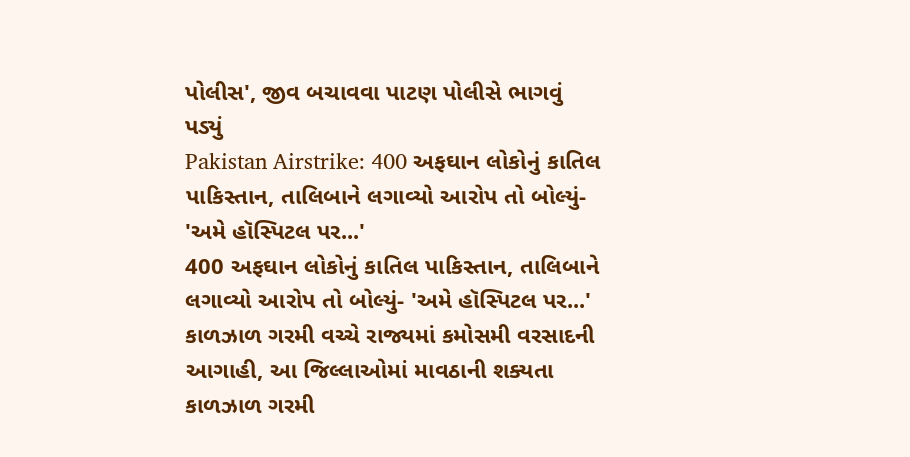પોલીસ', જીવ બચાવવા પાટણ પોલીસે ભાગવું પડ્યું
Pakistan Airstrike: 400 અફઘાન લોકોનું કાતિલ પાકિસ્તાન, તાલિબાને લગાવ્યો આરોપ તો બોલ્યું- 'અમે હૉસ્પિટલ પર...'
400 અફઘાન લોકોનું કાતિલ પાકિસ્તાન, તાલિબાને લગાવ્યો આરોપ તો બોલ્યું- 'અમે હૉસ્પિટલ પર...'
કાળઝાળ ગરમી વચ્ચે રાજ્યમાં કમોસમી વરસાદની આગાહી, આ જિલ્લાઓમાં માવઠાની શક્યતા
કાળઝાળ ગરમી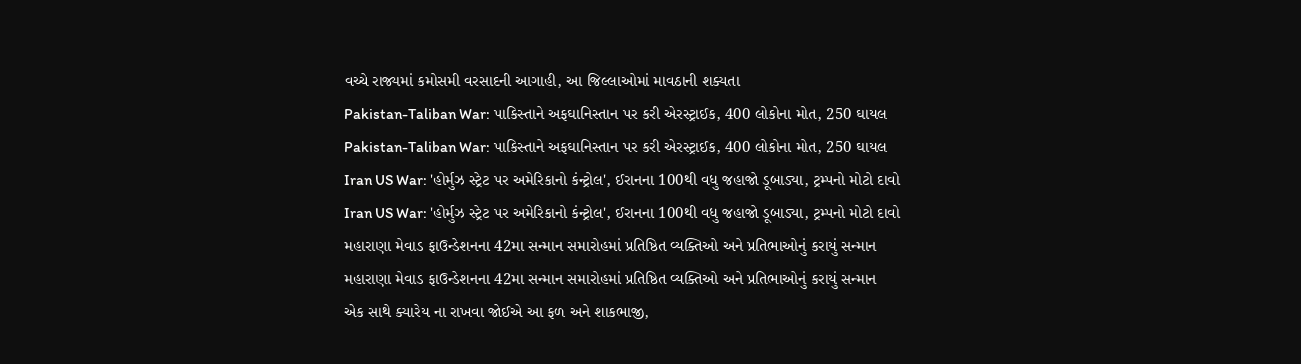વચ્ચે રાજ્યમાં કમોસમી વરસાદની આગાહી, આ જિલ્લાઓમાં માવઠાની શક્યતા
Pakistan-Taliban War: પાકિસ્તાને અફઘાનિસ્તાન પર કરી એરસ્ટ્રાઈક, 400 લોકોના મોત, 250 ઘાયલ
Pakistan-Taliban War: પાકિસ્તાને અફઘાનિસ્તાન પર કરી એરસ્ટ્રાઈક, 400 લોકોના મોત, 250 ઘાયલ
Iran US War: 'હોર્મુઝ સ્ટ્રેટ પર અમેરિકાનો કંન્ટ્રોલ', ઈરાનના 100થી વધુ જહાજો ડૂબાડ્યા, ટ્રમ્પનો મોટો દાવો
Iran US War: 'હોર્મુઝ સ્ટ્રેટ પર અમેરિકાનો કંન્ટ્રોલ', ઈરાનના 100થી વધુ જહાજો ડૂબાડ્યા, ટ્રમ્પનો મોટો દાવો
મહારાણા મેવાડ ફાઉન્ડેશનના 42મા સન્માન સમારોહમાં પ્રતિષ્ઠિત વ્યક્તિઓ અને પ્રતિભાઓનું કરાયું સન્માન
મહારાણા મેવાડ ફાઉન્ડેશનના 42મા સન્માન સમારોહમાં પ્રતિષ્ઠિત વ્યક્તિઓ અને પ્રતિભાઓનું કરાયું સન્માન
એક સાથે ક્યારેય ના રાખવા જોઈએ આ ફળ અને શાકભાજી,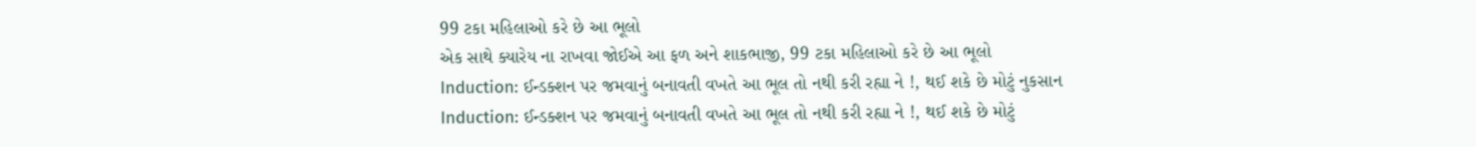99 ટકા મહિલાઓ કરે છે આ ભૂલો
એક સાથે ક્યારેય ના રાખવા જોઈએ આ ફળ અને શાકભાજી, 99 ટકા મહિલાઓ કરે છે આ ભૂલો
Induction: ઈન્ડક્શન પર જમવાનું બનાવતી વખતે આ ભૂલ તો નથી કરી રહ્યા ને !, થઈ શકે છે મોટું નુકસાન
Induction: ઈન્ડક્શન પર જમવાનું બનાવતી વખતે આ ભૂલ તો નથી કરી રહ્યા ને !, થઈ શકે છે મોટું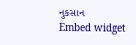નુકસાન
Embed widget